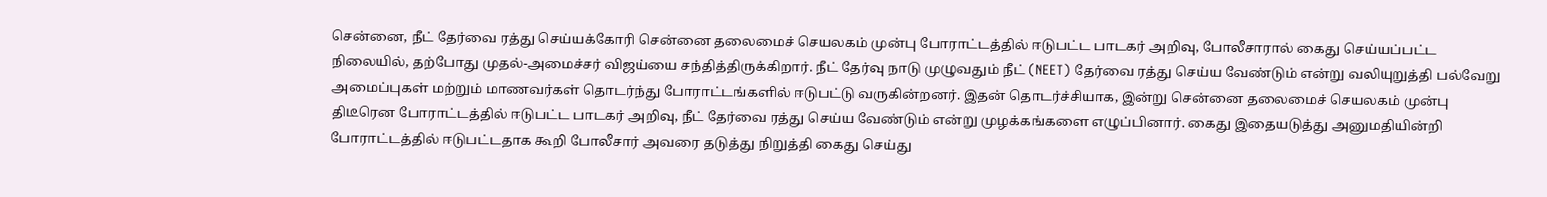சென்னை, நீட் தேர்வை ரத்து செய்யக்கோரி சென்னை தலைமைச் செயலகம் முன்பு போராட்டத்தில் ஈடுபட்ட பாடகர் அறிவு, போலீசாரால் கைது செய்யப்பட்ட நிலையில், தற்போது முதல்-அமைச்சர் விஜய்யை சந்தித்திருக்கிறார். நீட் தேர்வு நாடு முழுவதும் நீட் (NEET) தேர்வை ரத்து செய்ய வேண்டும் என்று வலியுறுத்தி பல்வேறு அமைப்புகள் மற்றும் மாணவர்கள் தொடர்ந்து போராட்டங்களில் ஈடுபட்டு வருகின்றனர். இதன் தொடர்ச்சியாக, இன்று சென்னை தலைமைச் செயலகம் முன்பு திடீரென போராட்டத்தில் ஈடுபட்ட பாடகர் அறிவு, நீட் தேர்வை ரத்து செய்ய வேண்டும் என்று முழக்கங்களை எழுப்பினார். கைது இதையடுத்து அனுமதியின்றி போராட்டத்தில் ஈடுபட்டதாக கூறி போலீசார் அவரை தடுத்து நிறுத்தி கைது செய்து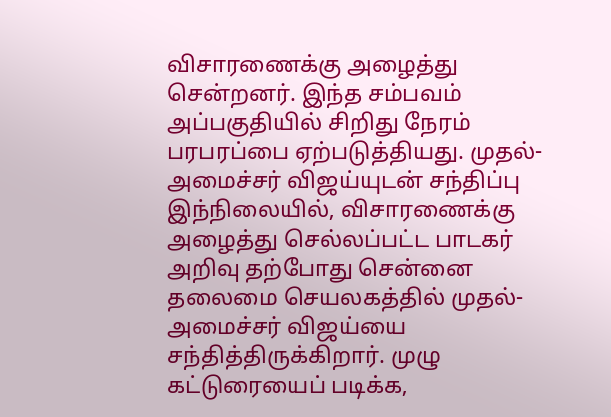விசாரணைக்கு அழைத்து சென்றனர். இந்த சம்பவம் அப்பகுதியில் சிறிது நேரம் பரபரப்பை ஏற்படுத்தியது. முதல்-அமைச்சர் விஜய்யுடன் சந்திப்பு இந்நிலையில், விசாரணைக்கு அழைத்து செல்லப்பட்ட பாடகர் அறிவு தற்போது சென்னை தலைமை செயலகத்தில் முதல்-அமைச்சர் விஜய்யை சந்தித்திருக்கிறார். முழு கட்டுரையைப் படிக்க,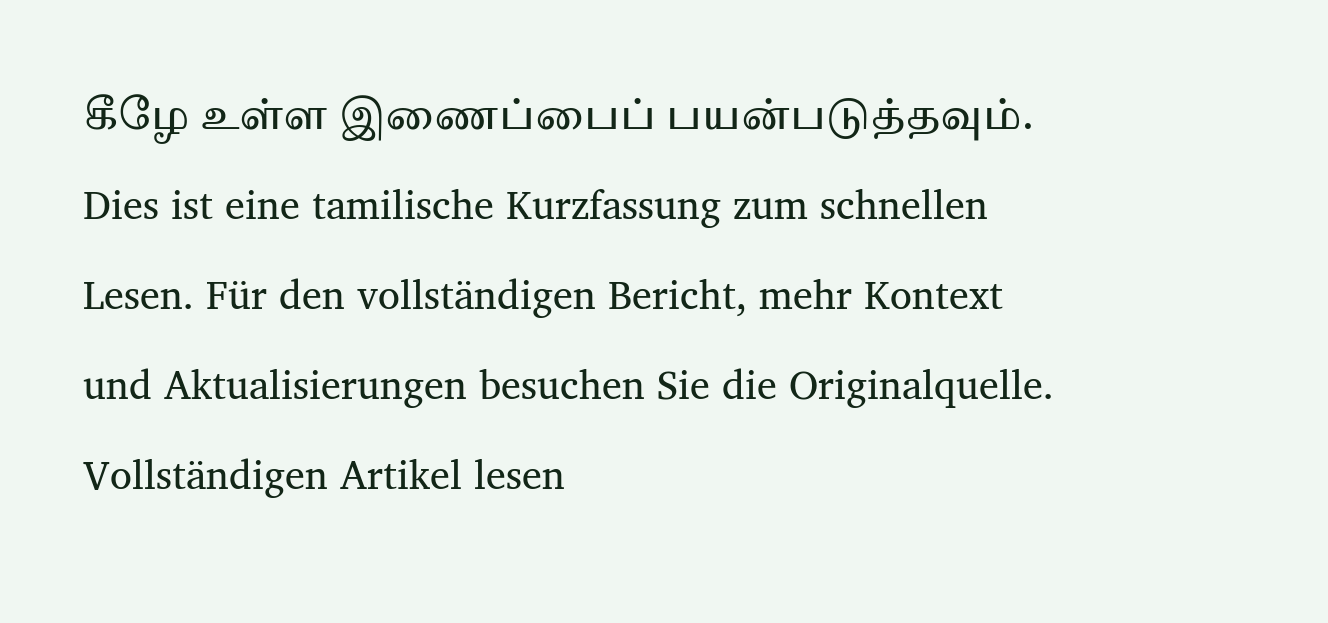கீழே உள்ள இணைப்பைப் பயன்படுத்தவும்.
Dies ist eine tamilische Kurzfassung zum schnellen Lesen. Für den vollständigen Bericht, mehr Kontext und Aktualisierungen besuchen Sie die Originalquelle.
Vollständigen Artikel lesen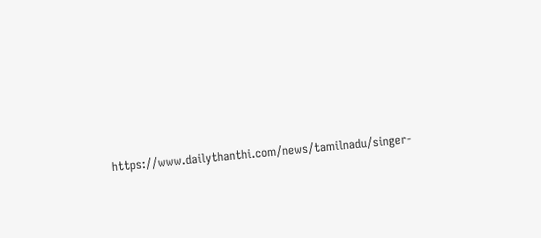https://www.dailythanthi.com/news/tamilnadu/singer-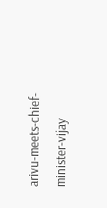arivu-meets-chief-minister-vijay